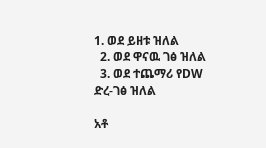1. ወደ ይዘቱ ዝለል
  2. ወደ ዋናዉ ገፅ ዝለል
  3. ወደ ተጨማሪ የDW ድረ-ገፅ ዝለል

አቶ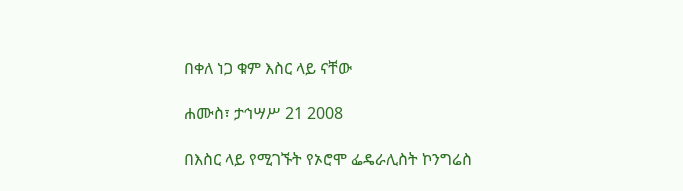በቀለ ነጋ ቁም እስር ላይ ናቸው

ሐሙስ፣ ታኅሣሥ 21 2008

በእስር ላይ የሚገኙት የኦሮሞ ፌዴራሊስት ኮንግሬስ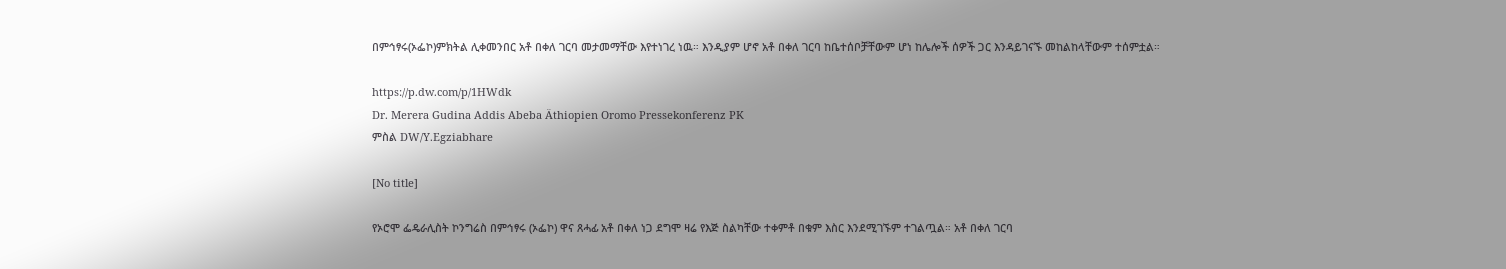በምኅፃሩ(ኦፌኮ)ምክትል ሊቀመንበር አቶ በቀለ ገርባ መታመማቸው እየተነገረ ነዉ። እንዲያም ሆኖ አቶ በቀለ ገርባ ከቤተሰቦቻቸውም ሆነ ከሌሎች ሰዎች ጋር እንዳይገናኙ መከልከላቸውም ተሰምቷል።

https://p.dw.com/p/1HWdk
Dr. Merera Gudina Addis Abeba Äthiopien Oromo Pressekonferenz PK
ምስል DW/Y.Egziabhare

[No title]

የኦሮሞ ፌዴራሊስት ኮንግሬስ በምኅፃሩ (ኦፌኮ) ዋና ጸሓፊ አቶ በቀለ ነጋ ደግሞ ዛሬ የእጅ ስልካቸው ተቀምቶ በቁም እስር እንደሚገኙም ተገልጧል። አቶ በቀለ ገርባ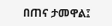በጠና ታመዋል፤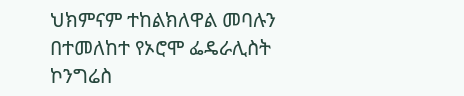ህክምናም ተከልክለዋል መባሉን በተመለከተ የኦሮሞ ፌዴራሊስት ኮንግሬስ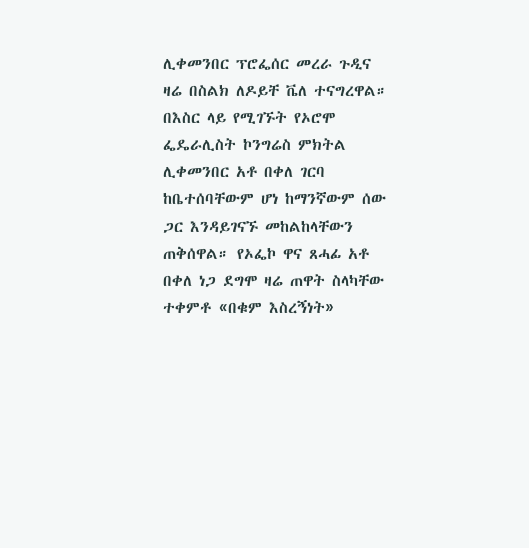ሊቀመንበር ፕሮፌሰር መረራ ጉዲና ዛሬ በስልክ ለዶይቸ ቬለ ተናግረዋል። በእስር ላይ የሚገኙት የኦሮሞ ፌዴራሊስት ኮንግሬስ ምክትል ሊቀመንበር አቶ በቀለ ገርባ ከቤተሰባቸውም ሆነ ከማንኛውም ሰው ጋር እንዳይገናኙ መከልከላቸውን ጠቅሰዋል። የኦፌኮ ዋና ጸሓፊ አቶ በቀለ ነጋ ደግሞ ዛሬ ጠዋት ስላካቸው ተቀምቶ «በቁም እስረኝነት»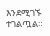እንደሚገኙ ተገልጧል።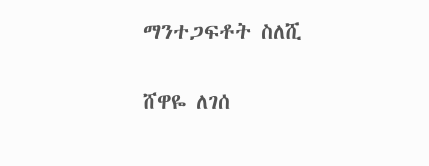ማንተጋፍቶት ስለሺ

ሸዋዬ ለገሰ